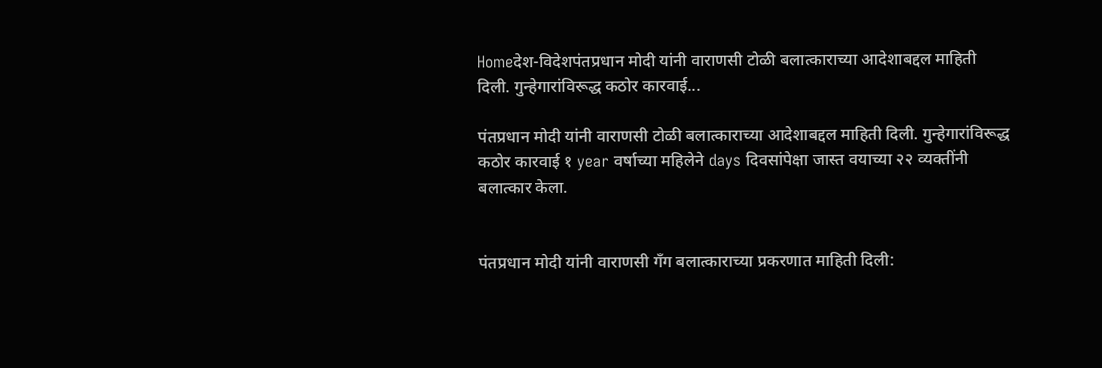Homeदेश-विदेशपंतप्रधान मोदी यांनी वाराणसी टोळी बलात्काराच्या आदेशाबद्दल माहिती दिली. गुन्हेगारांविरूद्ध कठोर कारवाई...

पंतप्रधान मोदी यांनी वाराणसी टोळी बलात्काराच्या आदेशाबद्दल माहिती दिली. गुन्हेगारांविरूद्ध कठोर कारवाई १ year वर्षाच्या महिलेने days दिवसांपेक्षा जास्त वयाच्या २२ व्यक्तींनी बलात्कार केला.


पंतप्रधान मोदी यांनी वाराणसी गँग बलात्काराच्या प्रकरणात माहिती दिली: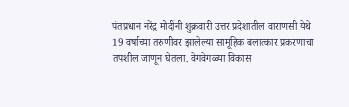पंतप्रधान नरेंद्र मोदींनी शुक्रवारी उत्तर प्रदेशातील वाराणसी येथे 19 वर्षाच्या तरुणीवर झालेल्या सामूहिक बलात्कार प्रकरणाचा तपशील जाणून घेतला. वेगवेगळ्या विकास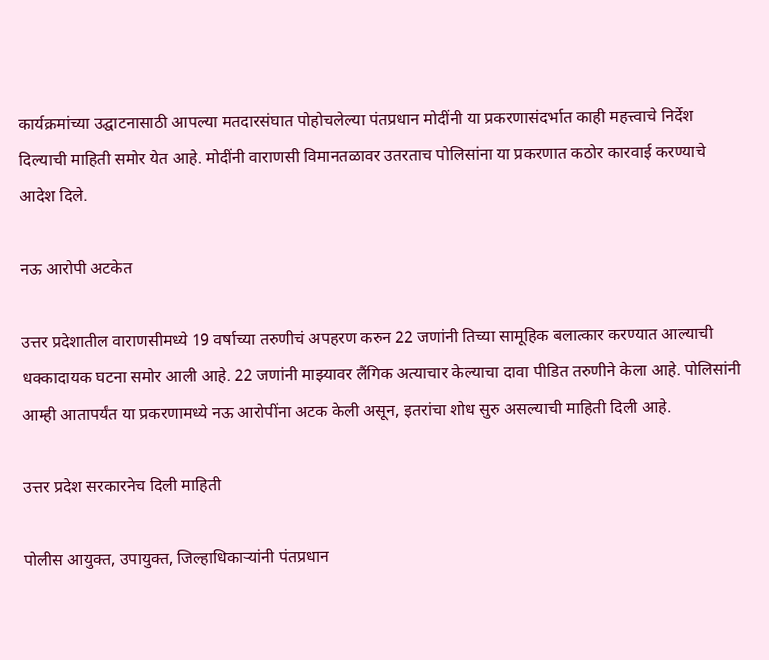कार्यक्रमांच्या उद्घाटनासाठी आपल्या मतदारसंघात पोहोचलेल्या पंतप्रधान मोदींनी या प्रकरणासंदर्भात काही महत्त्वाचे निर्देश दिल्याची माहिती समोर येत आहे. मोदींनी वाराणसी विमानतळावर उतरताच पोलिसांना या प्रकरणात कठोर कारवाई करण्याचे आदेश दिले.

नऊ आरोपी अटकेत

उत्तर प्रदेशातील वाराणसीमध्ये 19 वर्षाच्या तरुणीचं अपहरण करुन 22 जणांनी तिच्या सामूहिक बलात्कार करण्यात आल्याची धक्कादायक घटना समोर आली आहे. 22 जणांनी माझ्यावर लैंगिक अत्याचार केल्याचा दावा पीडित तरुणीने केला आहे. पोलिसांनी आम्ही आतापर्यंत या प्रकरणामध्ये नऊ आरोपींना अटक केली असून, इतरांचा शोध सुरु असल्याची माहिती दिली आहे.

उत्तर प्रदेश सरकारनेच दिली माहिती

पोलीस आयुक्त, उपायुक्त, जिल्हाधिकाऱ्यांनी पंतप्रधान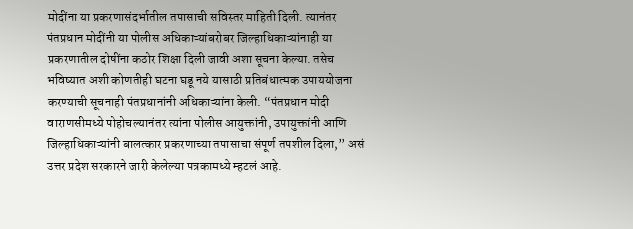मोदींना या प्रकरणासंदर्भातील तपासाची सविस्तर माहिती दिली. त्यानंतर पंतप्रधान मोदींनी या पोलीस अधिकाऱ्यांबरोबर जिल्हाधिकाऱ्यांनाही या प्रकरणातील दोषींना कठोर शिक्षा दिली जावी अशा सूचना केल्या. तसेच भविष्यात अशी कोणतीही घटना घडू नये यासाठी प्रतिबंधात्मक उपाययोजना करण्याची सूचनाही पंतप्रधानांनी अधिकाऱ्यांना केली. “पंतप्रधान मोदी वाराणसीमध्ये पोहोचल्यानंतर त्यांना पोलीस आयुक्तांनी, उपायुक्तांनी आणि जिल्हाधिकाऱ्यांनी बालत्कार प्रकरणाच्या तपासाचा संपूर्ण तपशील दिला,” असं उत्तर प्रदेश सरकारने जारी केलेल्या पत्रकामध्ये म्हटलं आहे.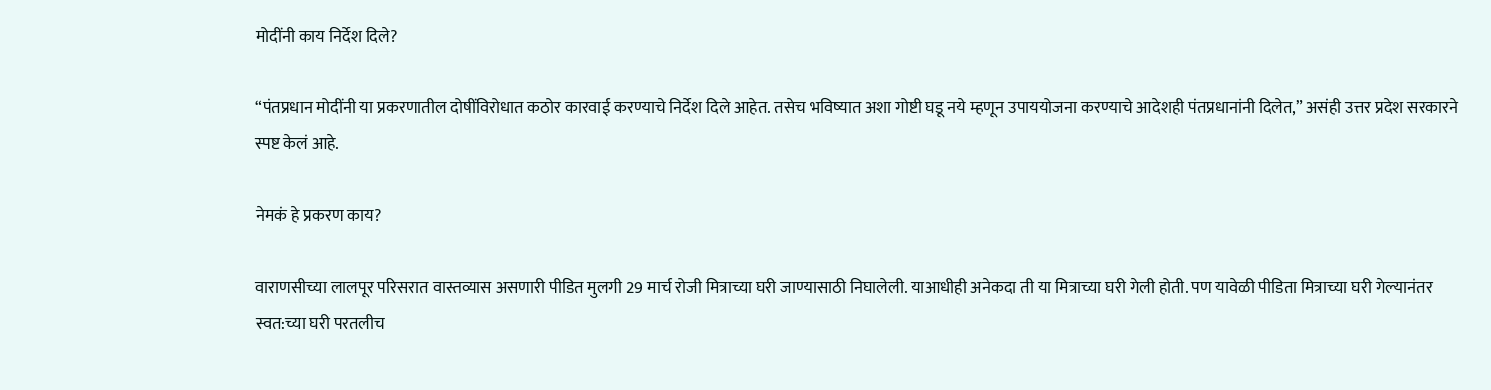मोदींनी काय निर्देश दिले?

“पंतप्रधान मोदींनी या प्रकरणातील दोषींविरोधात कठोर कारवाई करण्याचे निर्देश दिले आहेत. तसेच भविष्यात अशा गोष्टी घडू नये म्हणून उपाययोजना करण्याचे आदेशही पंतप्रधानांनी दिलेत,” असंही उत्तर प्रदेश सरकारने स्पष्ट केलं आहे.

नेमकं हे प्रकरण काय?

वाराणसीच्या लालपूर परिसरात वास्तव्यास असणारी पीडित मुलगी 29 मार्च रोजी मित्राच्या घरी जाण्यासाठी निघालेली. याआधीही अनेकदा ती या मित्राच्या घरी गेली होती. पण यावेळी पीडिता मित्राच्या घरी गेल्यानंतर स्वत:च्या घरी परतलीच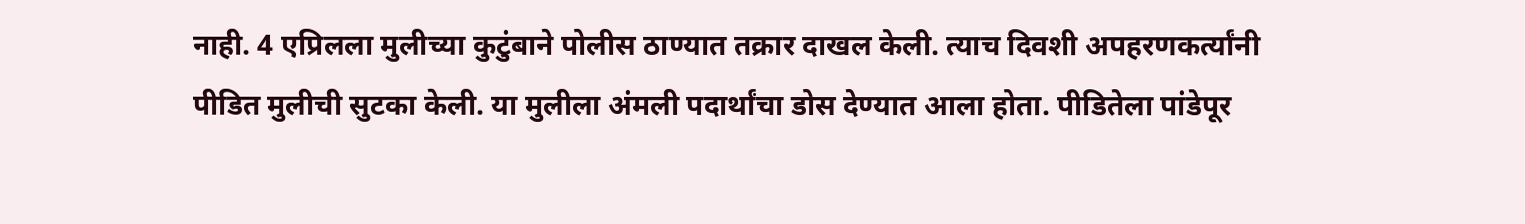नाही. 4 एप्रिलला मुलीच्या कुटुंबाने पोलीस ठाण्यात तक्रार दाखल केली. त्याच दिवशी अपहरणकर्त्यांनी पीडित मुलीची सुटका केली. या मुलीला अंमली पदार्थांचा डोस देण्यात आला होता. पीडितेला पांडेपूर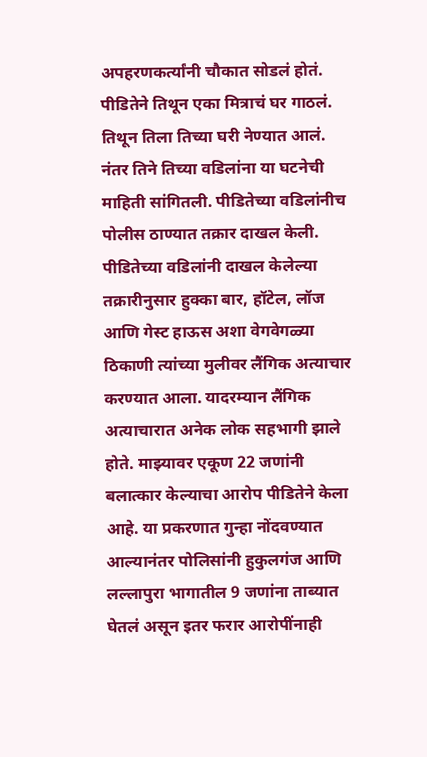अपहरणकर्त्यांनी चौकात सोडलं होतं. पीडितेने तिथून एका मित्राचं घर गाठलं. तिथून तिला तिच्या घरी नेण्यात आलं. नंतर तिने तिच्या वडिलांना या घटनेची माहिती सांगितली. पीडितेच्या वडिलांनीच पोलीस ठाण्यात तक्रार दाखल केली. पीडितेच्या वडिलांनी दाखल केलेल्या तक्रारीनुसार हुक्का बार, हॉटेल, लॉज आणि गेस्ट हाऊस अशा वेगवेगळ्या ठिकाणी त्यांच्या मुलीवर लैंगिक अत्याचार करण्यात आला. यादरम्यान लैंगिक अत्याचारात अनेक लोक सहभागी झाले होते. माझ्यावर एकूण 22 जणांनी बलात्कार केल्याचा आरोप पीडितेने केला आहे. या प्रकरणात गुन्हा नोंदवण्यात आल्यानंतर पोलिसांनी हुकुलगंज आणि लल्लापुरा भागातील 9 जणांना ताब्यात घेतलं असून इतर फरार आरोपींनाही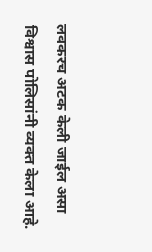लवकरच अटक केली जाईल असा विश्वास पोलिसांनी व्यक्त केला आहे.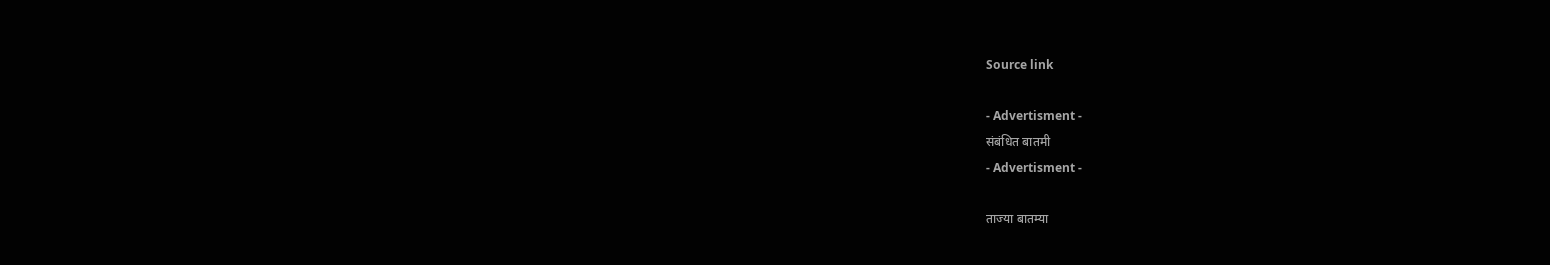Source link

- Advertisment -
संबंधित बातमी
- Advertisment -

ताज्या बातम्या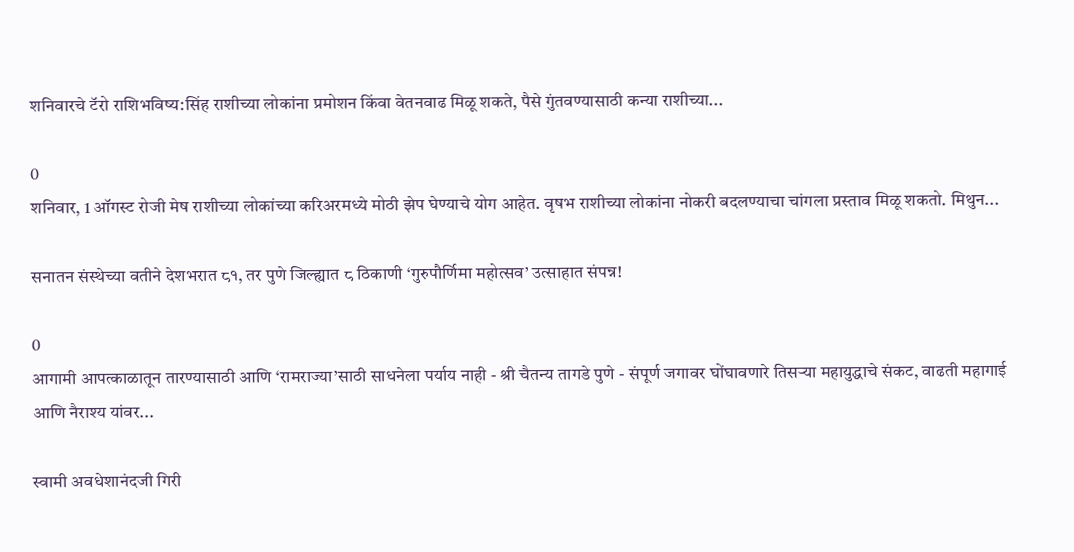शनिवारचे टॅरो राशिभविष्य:सिंह राशीच्या लोकांना प्रमोशन किंवा वेतनवाढ मिळू शकते, पैसे गुंतवण्यासाठी कन्या राशीच्या...

0
शनिवार, 1 ऑगस्ट रोजी मेष राशीच्या लोकांच्या करिअरमध्ये मोठी झेप घेण्याचे योग आहेत. वृषभ राशीच्या लोकांना नोकरी बदलण्याचा चांगला प्रस्ताव मिळू शकतो. मिथुन...

सनातन संस्थेच्या वतीने देशभरात ८१, तर पुणे जिल्ह्यात ८ ठिकाणी ‘गुरुपौर्णिमा महोत्सव’ उत्साहात संपन्न!

0
आगामी आपत्काळातून तारण्यासाठी आणि ‘रामराज्या’साठी साधनेला पर्याय नाही - श्री चैतन्य तागडे पुणे - संपूर्ण जगावर घोंघावणारे तिसऱ्या महायुद्धाचे संकट, वाढती महागाई आणि नैराश्य यांवर...

स्वामी अवधेशानंदजी गिरी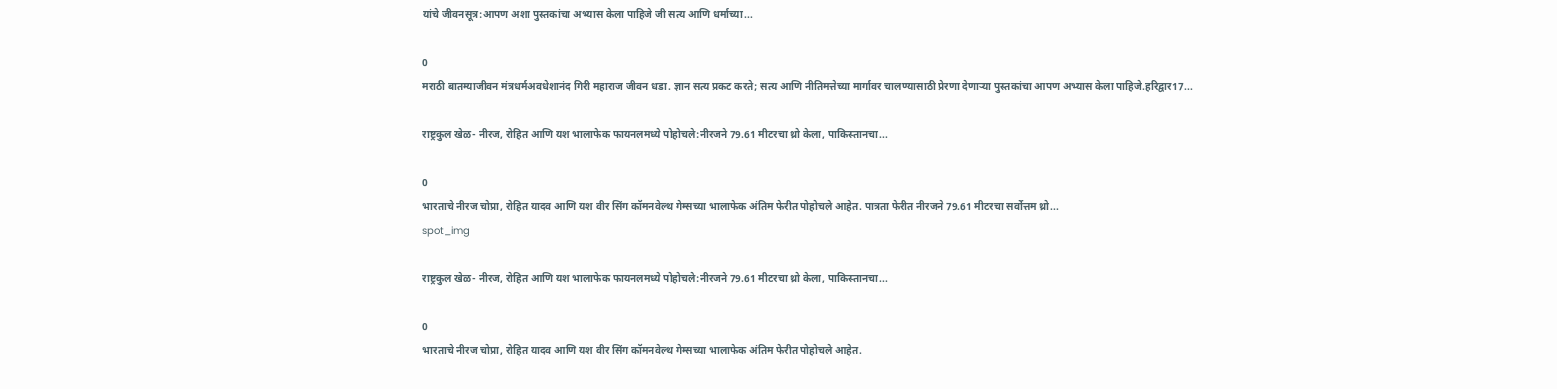यांचे जीवनसूत्र:आपण अशा पुस्तकांचा अभ्यास केला पाहिजे जी सत्य आणि धर्माच्या...

0
मराठी बातम्याजीवन मंत्रधर्मअवधेशानंद गिरी महाराज जीवन धडा. ज्ञान सत्य प्रकट करते; सत्य आणि नीतिमत्तेच्या मार्गावर चालण्यासाठी प्रेरणा देणाऱ्या पुस्तकांचा आपण अभ्यास केला पाहिजे.हरिद्वार17...

राष्ट्रकुल खेळ- नीरज, रोहित आणि यश भालाफेक फायनलमध्ये पोहोचले:नीरजने 79.61 मीटरचा थ्रो केला, पाकिस्तानचा...

0
भारताचे नीरज चोप्रा, रोहित यादव आणि यश वीर सिंग कॉमनवेल्थ गेम्सच्या भालाफेक अंतिम फेरीत पोहोचले आहेत. पात्रता फेरीत नीरजने 79.61 मीटरचा सर्वोत्तम थ्रो...
spot_img

राष्ट्रकुल खेळ- नीरज, रोहित आणि यश भालाफेक फायनलमध्ये पोहोचले:नीरजने 79.61 मीटरचा थ्रो केला, पाकिस्तानचा...

0
भारताचे नीरज चोप्रा, रोहित यादव आणि यश वीर सिंग कॉमनवेल्थ गेम्सच्या भालाफेक अंतिम फेरीत पोहोचले आहेत.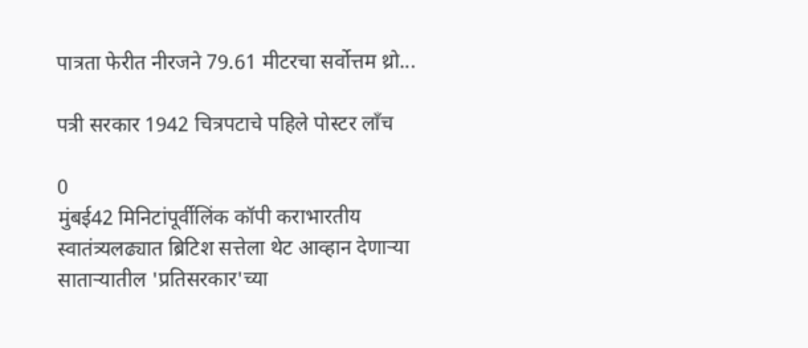पात्रता फेरीत नीरजने 79.61 मीटरचा सर्वोत्तम थ्रो...

पत्री सरकार 1942 चित्रपटाचे पहिले पोस्टर लाँच

0
मुंबई42 मिनिटांपूर्वीलिंक कॉपी कराभारतीय स्वातंत्र्यलढ्यात ब्रिटिश सत्तेला थेट आव्हान देणाऱ्या साताऱ्यातील 'प्रतिसरकार'च्या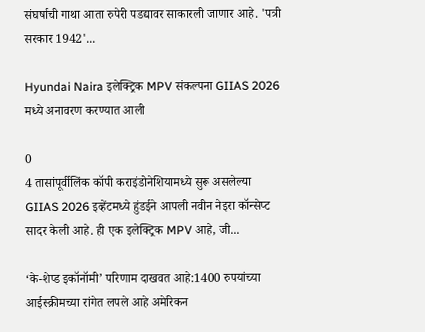संघर्षाची गाथा आता रुपेरी पडद्यावर साकारली जाणार आहे. 'पत्री सरकार 1942'...

Hyundai Naira इलेक्ट्रिक MPV संकल्पना GIIAS 2026 मध्ये अनावरण करण्यात आली

0
4 तासांपूर्वीलिंक कॉपी कराइंडोनेशियामध्ये सुरू असलेल्या GIIAS 2026 इव्हेंटमध्ये हुंडईने आपली नवीन नेइरा कॉन्सेप्ट सादर केली आहे. ही एक इलेक्ट्रिक MPV आहे, जी...

‘के-शेप्ड इकॉनॉमी’ परिणाम दाखवत आहे:1400 रुपयांच्या आईस्क्रीमच्या रांगेत लपले आहे अमेरिकन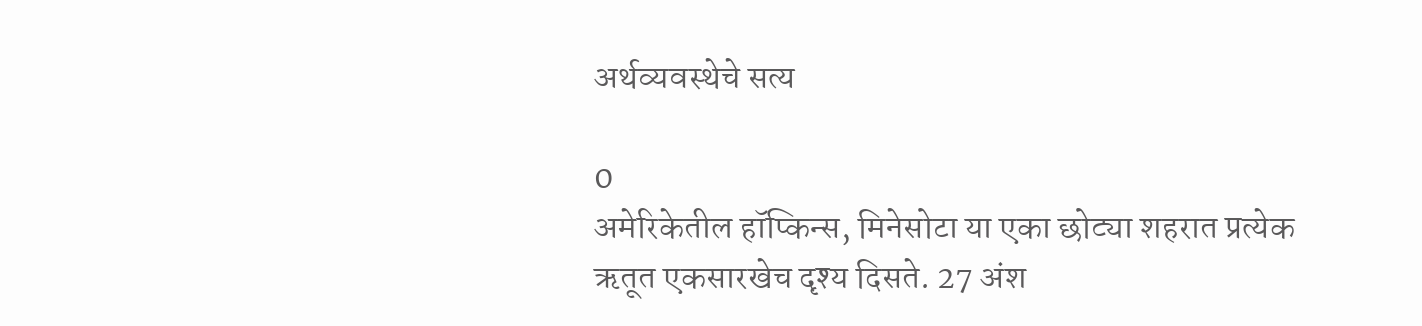अर्थव्यवस्थेचे सत्य

0
अमेरिकेतील हॉप्किन्स, मिनेसोटा या एका छोट्या शहरात प्रत्येक ऋतूत एकसारखेच दृश्य दिसते. 27 अंश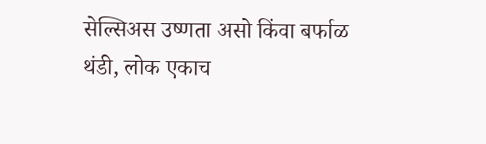सेल्सिअस उष्णता असो किंवा बर्फाळ थंडी, लोक एकाच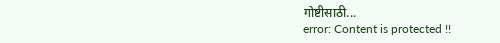गोष्टीसाठी...
error: Content is protected !!